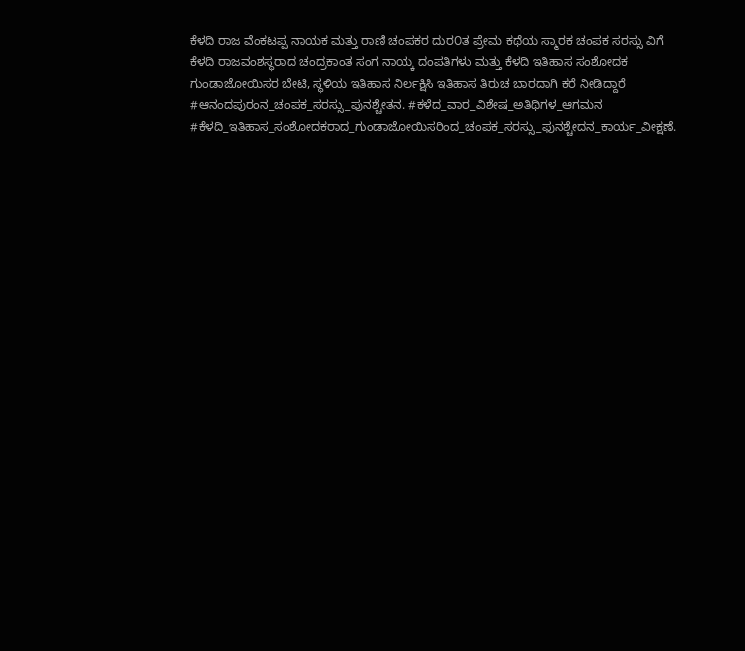ಕೆಳದಿ ರಾಜ ವೆಂಕಟಪ್ಪ ನಾಯಕ ಮತ್ತು ರಾಣಿ ಚಂಪಕರ ದುರ೦ತ ಪ್ರೇಮ ಕಥೆಯ ಸ್ಮಾರಕ ಚಂಪಕ ಸರಸ್ಸು ವಿಗೆ ಕೆಳದಿ ರಾಜವಂಶಸ್ಥರಾದ ಚಂದ್ರಕಾಂತ ಸಂಗ ನಾಯ್ಕ ದಂಪತಿಗಳು ಮತ್ತು ಕೆಳದಿ ಇತಿಹಾಸ ಸಂಶೋದಕ ಗುಂಡಾಜೋಯಿಸರ ಬೇಟಿ, ಸ್ಥಳಿಯ ಇತಿಹಾಸ ನಿರ್ಲಕ್ಷಿಸಿ ಇತಿಹಾಸ ತಿರುಚ ಬಾರದಾಗಿ ಕರೆ ನೀಡಿದ್ದಾರೆ
#ಆನಂದಪುರಂನ_ಚಂಪಕ_ಸರಸ್ಸು_ಪುನಶ್ಚೇತನ. #ಕಳೆದ_ವಾರ_ವಿಶೇಷ_ಅತಿಥಿಗಳ_ಆಗಮನ #ಕೆಳದಿ_ಇತಿಹಾಸ_ಸಂಶೋದಕರಾದ_ಗುಂಡಾಜೋಯಿಸರಿಂದ_ಚಂಪಕ_ಸರಸ್ಸು_ಫುನಶ್ಚೇದನ_ಕಾರ್ಯ_ವೀಕ್ಷಣೆ.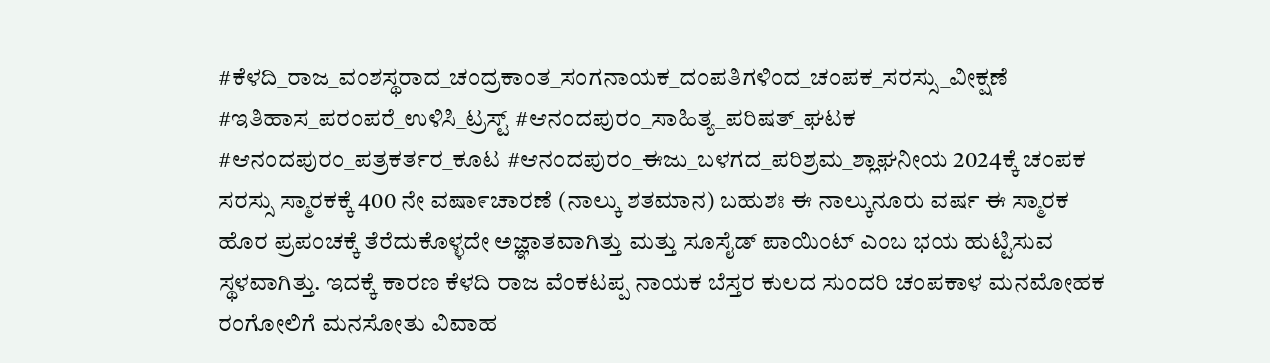#ಕೆಳದಿ_ರಾಜ_ವಂಶಸ್ಥರಾದ_ಚಂದ್ರಕಾಂತ_ಸಂಗನಾಯಕ_ದಂಪತಿಗಳಿಂದ_ಚಂಪಕ_ಸರಸ್ಸು_ವೀಕ್ಷಣೆ #ಇತಿಹಾಸ_ಪರಂಪರೆ_ಉಳಿಸಿ_ಟ್ರಸ್ಟ್ #ಆನಂದಪುರಂ_ಸಾಹಿತ್ಯ_ಪರಿಷತ್_ಘಟಕ #ಆನಂದಪುರಂ_ಪತ್ರಕರ್ತರ_ಕೂಟ #ಆನಂದಪುರಂ_ಈಜು_ಬಳಗದ_ಪರಿಶ್ರಮ_ಶ್ಲಾಘನೀಯ 2024ಕ್ಕೆ ಚಂಪಕ ಸರಸ್ಸು ಸ್ಮಾರಕಕ್ಕೆ 400 ನೇ ವಷಾ೯ಚಾರಣೆ (ನಾಲ್ಕು ಶತಮಾನ) ಬಹುಶಃ ಈ ನಾಲ್ಕುನೂರು ವರ್ಷ ಈ ಸ್ಮಾರಕ ಹೊರ ಪ್ರಪಂಚಕ್ಕೆ ತೆರೆದುಕೊಳ್ಳದೇ ಅಜ್ಞಾತವಾಗಿತ್ತು ಮತ್ತು ಸೂಸೈಡ್ ಪಾಯಿಂಟ್ ಎಂಬ ಭಯ ಹುಟ್ಟಿಸುವ ಸ್ಥಳವಾಗಿತ್ತು. ಇದಕ್ಕೆ ಕಾರಣ ಕೆಳದಿ ರಾಜ ವೆಂಕಟಪ್ಪ ನಾಯಕ ಬೆಸ್ತರ ಕುಲದ ಸುಂದರಿ ಚಂಪಕಾಳ ಮನಮೋಹಕ ರಂಗೋಲಿಗೆ ಮನಸೋತು ವಿವಾಹ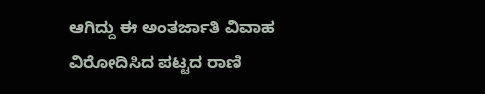ಆಗಿದ್ದು ಈ ಅಂತರ್ಜಾತಿ ವಿವಾಹ ವಿರೋದಿಸಿದ ಪಟ್ಟದ ರಾಣಿ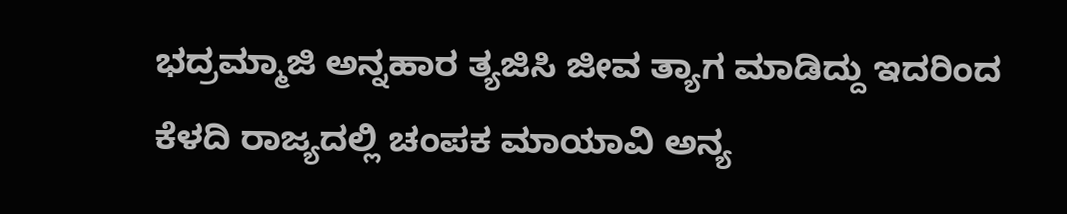ಭದ್ರಮ್ಮಾಜಿ ಅನ್ನಹಾರ ತ್ಯಜಿಸಿ ಜೀವ ತ್ಯಾಗ ಮಾಡಿದ್ದು ಇದರಿಂದ ಕೆಳದಿ ರಾಜ್ಯದಲ್ಲಿ ಚಂಪಕ ಮಾಯಾವಿ ಅನ್ಯ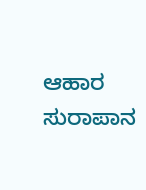ಆಹಾರ ಸುರಾಪಾನ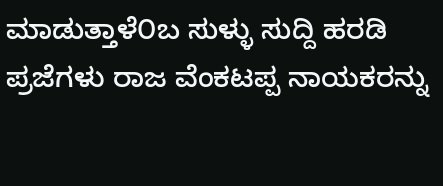ಮಾಡುತ್ತಾಳೆ೦ಬ ಸುಳ್ಳು ಸುದ್ದಿ ಹರಡಿ ಪ್ರಜೆಗಳು ರಾಜ ವೆಂಕಟಪ್ಪ ನಾಯಕರನ್ನು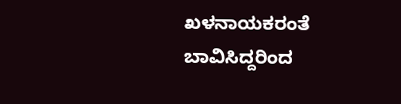ಖಳನಾಯಕರಂತೆ ಬಾವಿಸಿದ್ದರಿಂದ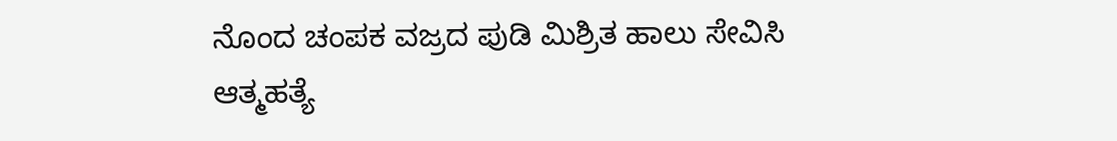ನೊಂದ ಚಂಪಕ ವಜ್ರದ ಪುಡಿ ಮಿಶ್ರಿತ ಹಾಲು ಸೇವಿಸಿ ಆತ್ಮಹತ್ಯೆ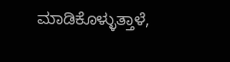ಮಾಡಿಕೊಳ್ಳುತ್ತಾಳೆ,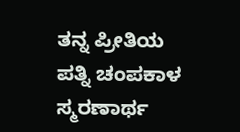ತನ್ನ ಪ್ರೀತಿಯ ಪತ್ನಿ ಚಂಪಕಾಳ ಸ್ಮರಣಾರ್ಥ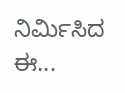ನಿರ್ಮಿಸಿದ ಈ...